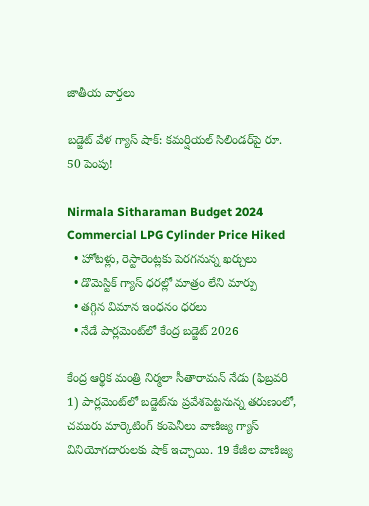జాతీయ వార్తలు

బడ్జెట్ వేళ గ్యాస్ షాక్: కమర్షియల్ సిలిండర్‌పై రూ. 50 పెంపు!

Nirmala Sitharaman Budget 2024 Commercial LPG Cylinder Price Hiked
  • హోటళ్లు, రెస్టారెంట్లకు పెరగనున్న ఖర్చులు
  • డొమెస్టిక్ గ్యాస్ ధరల్లో మాత్రం లేని మార్పు
  • తగ్గిన విమాన ఇంధనం ధరలు
  • నేడే పార్లమెంట్‌లో కేంద్ర బడ్జెట్ 2026

కేంద్ర ఆర్థిక మంత్రి నిర్మలా సీతారామన్ నేడు (ఫిబ్రవరి 1) పార్లమెంట్‌లో బడ్జెట్‌ను ప్రవేశపెట్టనున్న తరుణంలో, చమురు మార్కెటింగ్ కంపెనీలు వాణిజ్య గ్యాస్ వినియోగదారులకు షాక్ ఇచ్చాయి. 19 కేజీల వాణిజ్య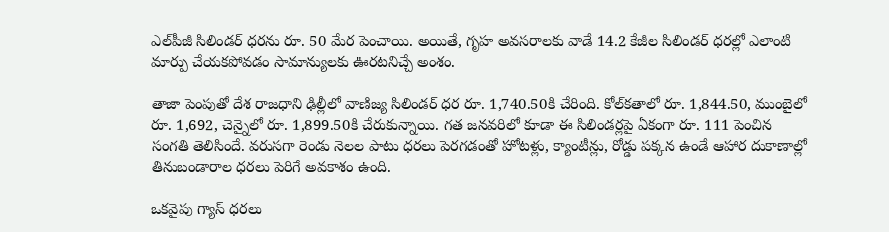ఎల్‌పీజీ సిలిండర్ ధరను రూ. 50 మేర పెంచాయి. అయితే, గృహ అవసరాలకు వాడే 14.2 కేజీల సిలిండర్ ధరల్లో ఎలాంటి మార్పు చేయకపోవడం సామాన్యులకు ఊరటనిచ్చే అంశం.

తాజా పెంపుతో దేశ రాజధాని ఢిల్లీలో వాణిజ్య సిలిండర్ ధర రూ. 1,740.50కి చేరింది. కోల్‌కతాలో రూ. 1,844.50, ముంబైలో రూ. 1,692, చెన్నైలో రూ. 1,899.50కి చేరుకున్నాయి. గత జనవరిలో కూడా ఈ సిలిండర్లపై ఏకంగా రూ. 111 పెంచిన సంగతి తెలిసిందే. వరుసగా రెండు నెలల పాటు ధరలు పెరగడంతో హోటళ్లు, క్యాంటీన్లు, రోడ్డు పక్కన ఉండే ఆహార దుకాణాల్లో తినుబండారాల ధరలు పెరిగే అవకాశం ఉంది.

ఒకవైపు గ్యాస్ ధరలు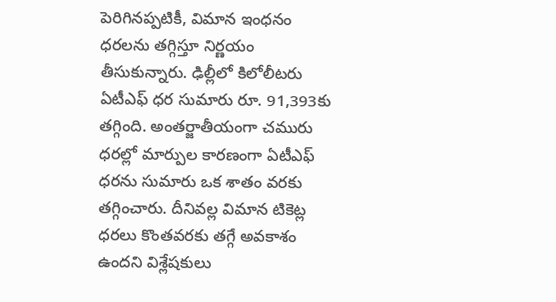పెరిగినప్పటికీ, విమాన ఇంధనం ధరలను తగ్గిస్తూ నిర్ణయం తీసుకున్నారు. ఢిల్లీలో కిలోలీటరు ఏటీఎఫ్ ధర సుమారు రూ. 91,393కు తగ్గింది. అంతర్జాతీయంగా చమురు ధరల్లో మార్పుల కారణంగా ఏటీఎఫ్ ధరను సుమారు ఒక శాతం వరకు తగ్గించారు. దీనివల్ల విమాన టికెట్ల ధరలు కొంతవరకు తగ్గే అవకాశం ఉందని విశ్లేషకులు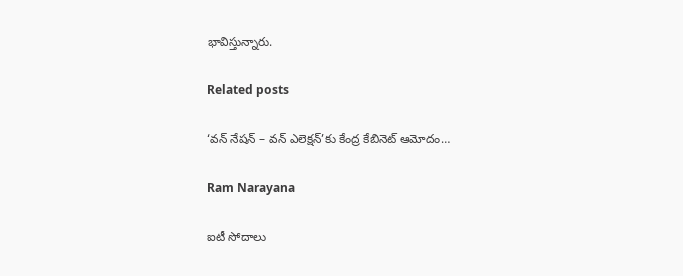భావిస్తున్నారు.

Related posts

‘వన్ నేషన్ – వన్ ఎలెక్షన్’కు కేంద్ర కేబినెట్ ఆమోదం…

Ram Narayana

ఐటీ సోదాలు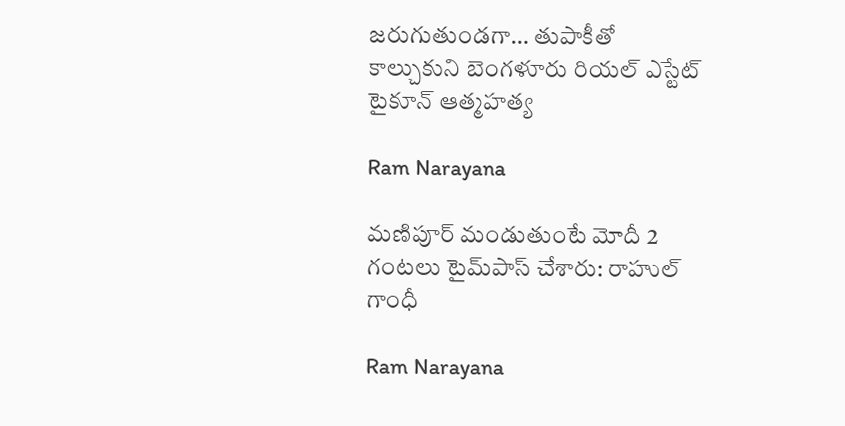జరుగుతుండగా… తుపాకీతో కాల్చుకుని బెంగళూరు రియల్ ఎస్టేట్ టైకూన్ ఆత్మహత్య

Ram Narayana

మణిపూర్ మండుతుంటే మోదీ 2 గంటలు టైమ్‌పాస్ చేశారు: రాహుల్ గాంధీ

Ram Narayana